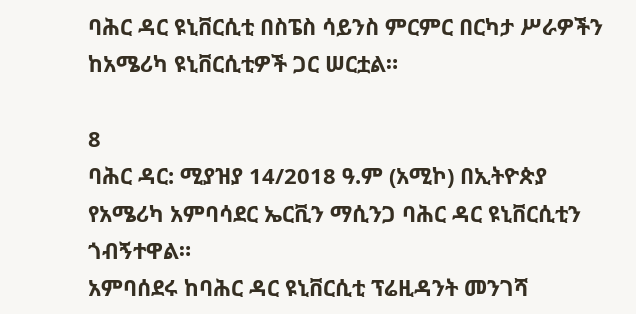ባሕር ዳር ዩኒቨርሲቲ በስፔስ ሳይንስ ምርምር በርካታ ሥራዎችን ከአሜሪካ ዩኒቨርሲቲዎች ጋር ሠርቷል።

8
ባሕር ዳር: ሚያዝያ 14/2018 ዓ.ም (አሚኮ) በኢትዮጵያ የአሜሪካ አምባሳደር ኤርቪን ማሲንጋ ባሕር ዳር ዩኒቨርሲቲን ጎብኝተዋል።
አምባሰደሩ ከባሕር ዳር ዩኒቨርሲቲ ፕሬዚዳንት መንገሻ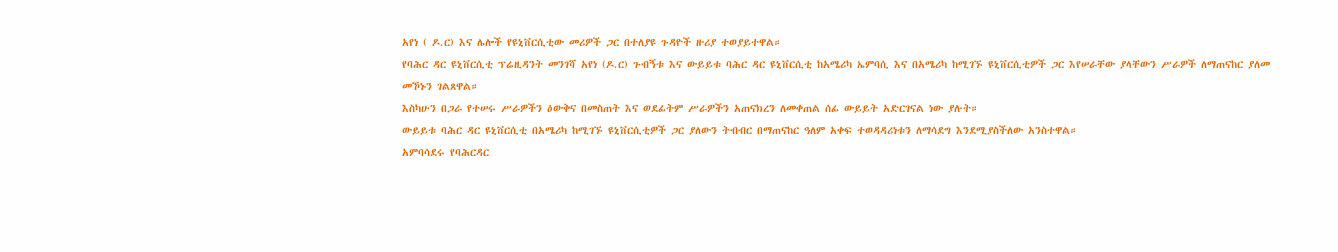አየነ ( ዶ.ር) እና ሌሎች የዩኒቨርሲቲው መሪዎች ጋር በተለያዩ ጉዳዮች ዙሪያ ተወያይተዋል።
የባሕር ዳር ዩኒቨርሲቲ ፕሬዚዳንት መንገሻ አየነ (ዶ.ር) ጉብኝቱ እና ውይይቱ ባሕር ዳር ዩኒቨርሲቲ ከአሜሪካ ኤምባሲ እና በአሜሪካ ከሚገኙ ዩኒቨርሲቲዎች ጋር እየሠራቸው ያላቸውን ሥራዎች ለማጠናከር ያለመ መኾኑን ገልጸዋል።
እስካሁን በጋራ የተሠሩ ሥራዎችን ዕውቅና በመስጠት እና ወደፊትም ሥራዎችን አጠናክረን ለመቀጠል ሰፊ ውይይት አድርገናል ነው ያሉት።
ውይይቱ ባሕር ዳር ዩኒቨርሲቲ በአሜሪካ ከሚገኙ ዩኒቨርሲቲዎች ጋር ያለውን ትብብር በማጠናከር ዓለም አቀፍ ተወዳዳሪነቱን ለማሳደግ እንደሚያስችለው አንስተዋል።
አምባሳደሩ የባሕርዳር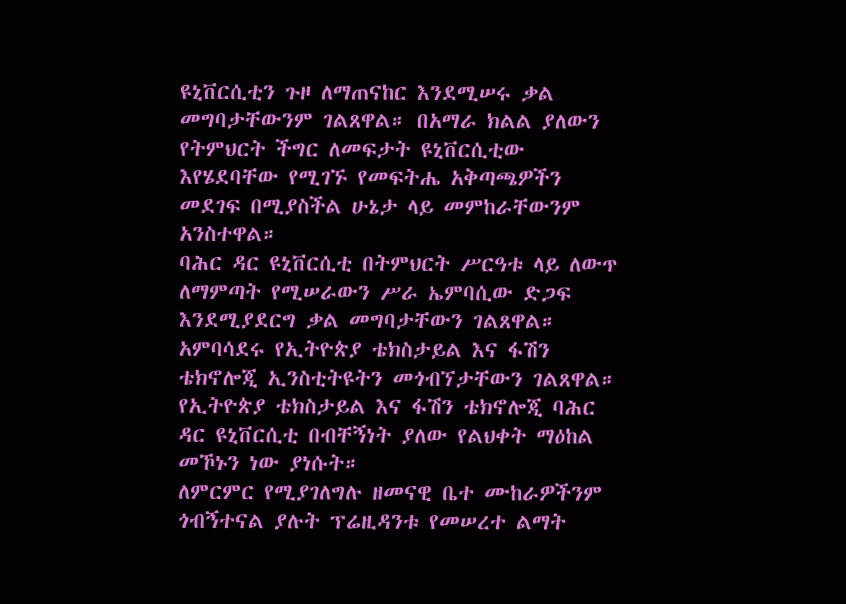ዩኒቨርሲቲን ጉዞ ለማጠናከር እንደሚሠሩ ቃል መግባታቸውንም ገልጸዋል። በአማራ ክልል ያለውን የትምህርት ችግር ለመፍታት ዩኒቨርሲቲው እየሄደባቸው የሚገኙ የመፍትሔ አቅጣጫዎችን መደገፍ በሚያስችል ሁኔታ ላይ መምከራቸውንም አንስተዋል።
ባሕር ዳር ዩኒቨርሲቲ በትምህርት ሥርዓቱ ላይ ለውጥ ለማምጣት የሚሠራውን ሥራ ኤምባሲው ድጋፍ እንደሚያደርግ ቃል መግባታቸውን ገልጸዋል።
አምባሳደሩ የኢትዮጵያ ቴክስታይል እና ፋሽን ቴክኖሎጂ ኢንስቲትዩትን መጎብኘታቸውን ገልጸዋል። የኢትዮጵያ ቴክስታይል እና ፋሽን ቴክኖሎጂ ባሕር ዳር ዩኒቨርሲቲ በብቸኝነት ያለው የልህቀት ማዕከል መኾኑን ነው ያነሱት።
ለምርምር የሚያገለግሉ ዘመናዊ ቤተ ሙከራዎችንም ጎብኝተናል ያሉት ፕሬዚዳንቱ የመሠረተ ልማት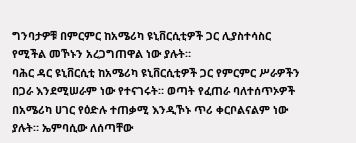ግንባታዎቹ በምርምር ከአሜሪካ ዩኒቨርሲቲዎች ጋር ሊያስተሳስር የሚችል መኾኑን አረጋግጠዋል ነው ያሉት።
ባሕር ዳር ዩኒቨርሲቲ ከአሜሪካ ዩኒቨርሲቲዎች ጋር የምርምር ሥራዎችን በጋራ እንደሚሠራም ነው የተናገሩት። ወጣት የፈጠራ ባለተሰጥኦዎች በአሜሪካ ሀገር የዕድሉ ተጠቃሚ እንዲኾኑ ጥሪ ቀርቦልናልም ነው ያሉት። ኤምባሲው ለሰጣቸው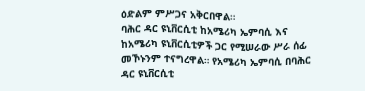ዕድልም ምሥጋና አቅርበዋል።
ባሕር ዳር ዩኒቨርሲቲ ከአሜሪካ ኤምባሲ እና ከአሜሪካ ዩኒቨርሲቲዎች ጋር የሚሠራው ሥራ ሰፊ መኾኑንም ተናግረዋል። የአሜሪካ ኤምባሲ በባሕር ዳር ዩኒቨርሲቲ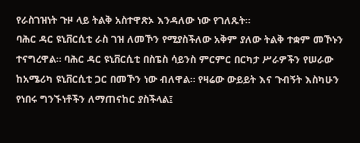የራስገዝነት ጉዞ ላይ ትልቅ አስተዋጽኦ እንዳለው ነው የገለጹት።
ባሕር ዳር ዩኒቨርሲቲ ራስ ገዝ ለመኾን የሚያስችለው አቅም ያለው ትልቅ ተቋም መኾኑን ተናግረዋል። ባሕር ዳር ዩኒቨርሲቲ በስፔስ ሳይንስ ምርምር በርካታ ሥራዎችን የሠራው ከአሜሪካ ዩኒቨርሲቲ ጋር በመኾን ነው ብለዋል። የዛሬው ውይይት እና ጉብኝት እስካሁን የነበሩ ግንኙነቶችን ለማጠናከር ያስችላል፤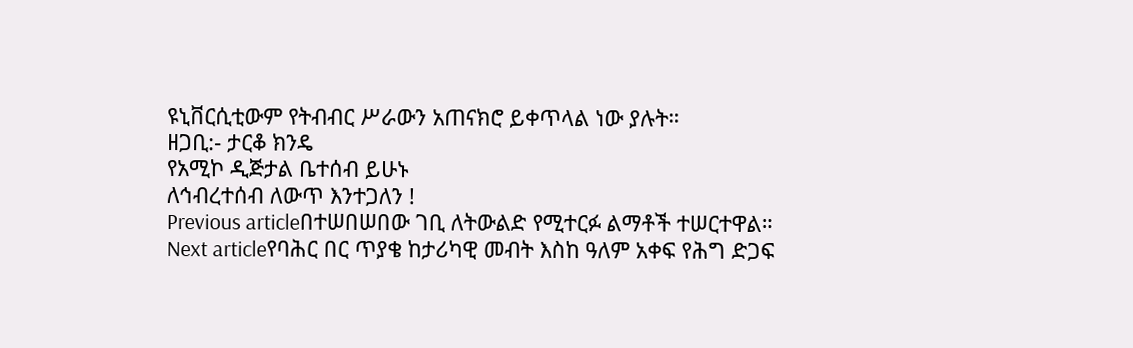ዩኒቨርሲቲውም የትብብር ሥራውን አጠናክሮ ይቀጥላል ነው ያሉት።
ዘጋቢ:- ታርቆ ክንዴ
የአሚኮ ዲጅታል ቤተሰብ ይሁኑ
ለኅብረተሰብ ለውጥ እንተጋለን !
Previous articleበተሠበሠበው ገቢ ለትውልድ የሚተርፉ ልማቶች ተሠርተዋል።
Next articleየባሕር በር ጥያቄ ከታሪካዊ መብት እስከ ዓለም አቀፍ የሕግ ድጋፍ